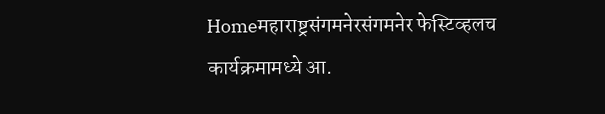Homeमहाराष्ट्रसंगमनेरसंगमनेर फेस्टिव्हलच कार्यक्रमामध्ये आ.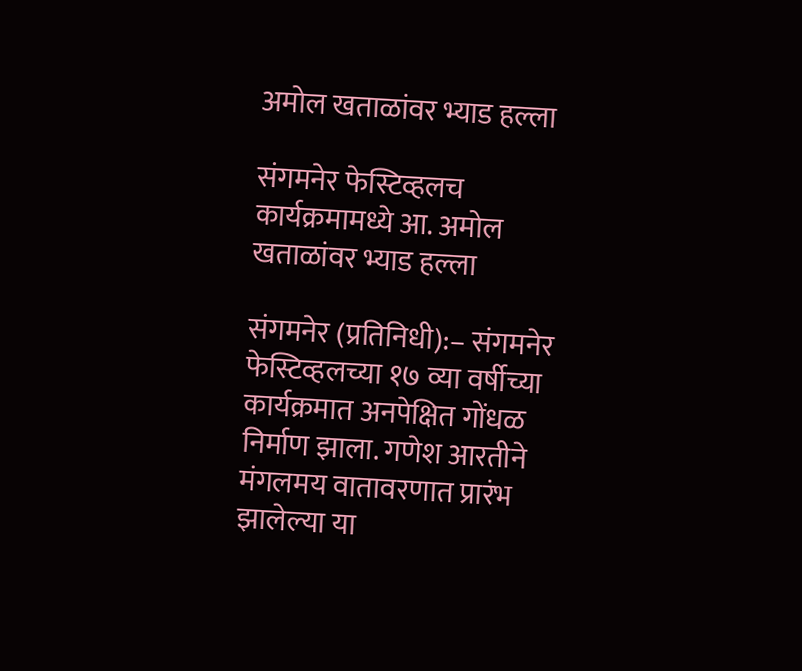अमोल खताळांवर भ्याड हल्ला

संगमनेर फेस्टिव्हलच कार्यक्रमामध्ये आ. अमोल खताळांवर भ्याड हल्ला

संगमनेर (प्रतिनिधी):– संगमनेर फेस्टिव्हलच्या १७ व्या वर्षीच्या कार्यक्रमात अनपेक्षित गोंधळ निर्माण झाला. गणेश आरतीने मंगलमय वातावरणात प्रारंभ झालेल्या या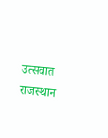उत्सवात राजस्थान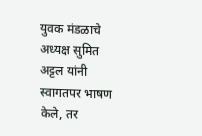युवक मंडळाचे अध्यक्ष सुमित अट्टल यांनी स्वागतपर भाषण केले, तर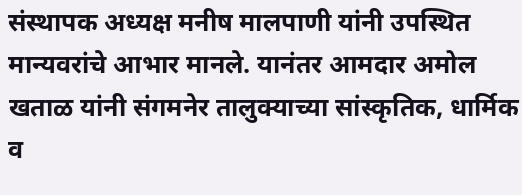संस्थापक अध्यक्ष मनीष मालपाणी यांनी उपस्थित मान्यवरांचे आभार मानले. यानंतर आमदार अमोल खताळ यांनी संगमनेर तालुक्याच्या सांस्कृतिक, धार्मिक व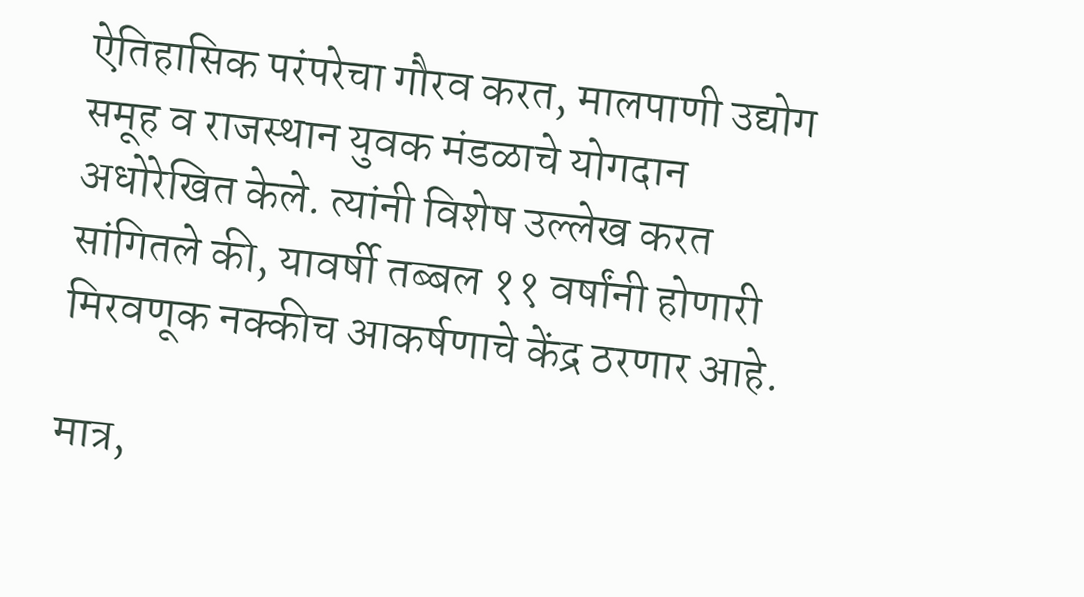ऐतिहासिक परंपरेचा गौरव करत, मालपाणी उद्योग समूह व राजस्थान युवक मंडळाचे योगदान अधोरेखित केले. त्यांनी विशेष उल्लेख करत सांगितले की, यावर्षी तब्बल ११ वर्षांनी होणारी मिरवणूक नक्कीच आकर्षणाचे केंद्र ठरणार आहे.

मात्र,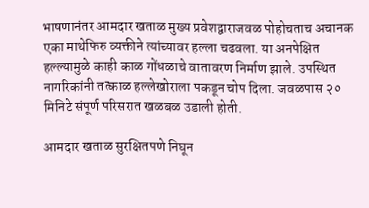भाषणानंतर आमदार खताळ मुख्य प्रवेशद्वाराजवळ पोहोचताच अचानक एका माथेफिरु व्यक्तीने त्यांच्यावर हल्ला चढवला. या अनपेक्षित हल्ल्यामुळे काही काळ गोंधळाचे वातावरण निर्माण झाले. उपस्थित नागरिकांनी तत्काळ हल्लेखोराला पकडून चोप दिला. जवळपास २० मिनिटे संपूर्ण परिसरात खळबळ उडाली होती.

आमदार खताळ सुरक्षितपणे निघून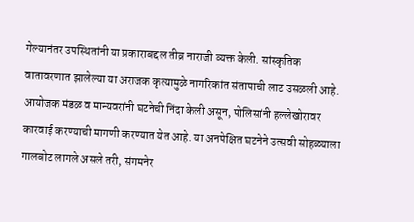गेल्यानंतर उपस्थितांनी या प्रकाराबद्दल तीव्र नाराजी व्यक्त केली. सांस्कृतिक वातावरणात झालेल्या या अराजक कृत्यामुळे नागरिकांत संतापाची लाट उसळली आहे. आयोजक मंडळ व मान्यवरांनी घटनेची निंदा केली असून, पोलिसांनी हल्लेखोरावर कारवाई करण्याची मागणी करण्यात येत आहे. या अनपेक्षित घटनेने उत्सवी सोहळ्याला गालबोट लागले असले तरी, संगमनेर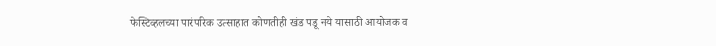फेस्टिव्हलच्या पारंपरिक उत्साहात कोणतीही खंड पडू नये यासाठी आयोजक व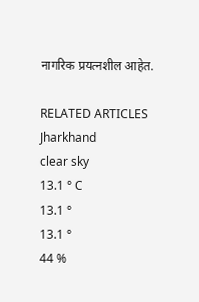नागरिक प्रयत्नशील आहेत.

RELATED ARTICLES
Jharkhand
clear sky
13.1 ° C
13.1 °
13.1 °
44 %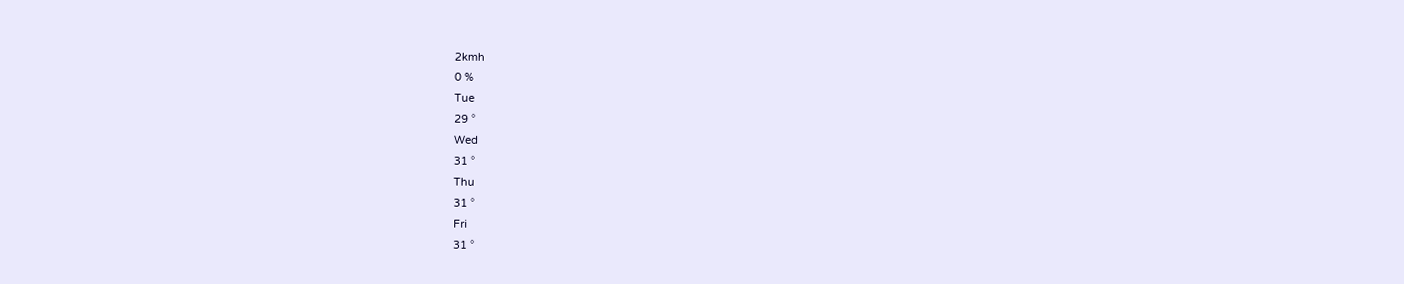2kmh
0 %
Tue
29 °
Wed
31 °
Thu
31 °
Fri
31 °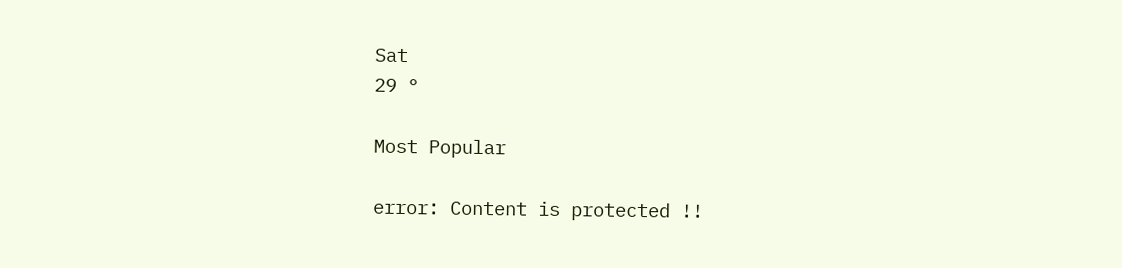Sat
29 °

Most Popular

error: Content is protected !!